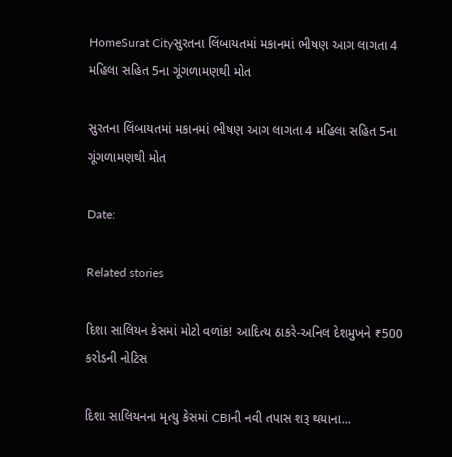HomeSurat Cityસુરતના લિંબાયતમાં મકાનમાં ભીષણ આગ લાગતા 4 મહિલા સહિત 5ના ગૂંગળામણથી મોત

સુરતના લિંબાયતમાં મકાનમાં ભીષણ આગ લાગતા 4 મહિલા સહિત 5ના ગૂંગળામણથી મોત

Date:

Related stories

દિશા સાલિયન કેસમાં મોટો વળાંક! આદિત્ય ઠાકરે-અનિલ દેશમુખને ₹500 કરોડની નોટિસ

દિશા સાલિયનના મૃત્યુ કેસમાં CBIની નવી તપાસ શરૂ થયાના...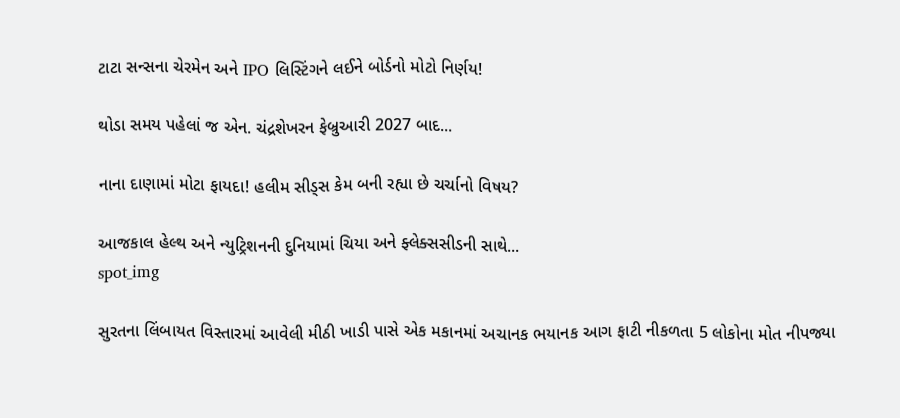ટાટા સન્સના ચેરમેન અને IPO લિસ્ટિંગને લઈને બોર્ડનો મોટો નિર્ણય!

થોડા સમય પહેલાં જ એન. ચંદ્રશેખરન ફેબ્રુઆરી 2027 બાદ...

નાના દાણામાં મોટા ફાયદા! હલીમ સીડ્સ કેમ બની રહ્યા છે ચર્ચાનો વિષય?

આજકાલ હેલ્થ અને ન્યુટ્રિશનની દુનિયામાં ચિયા અને ફ્લેક્સસીડની સાથે...
spot_img

સુરતના લિંબાયત વિસ્તારમાં આવેલી મીઠી ખાડી પાસે એક મકાનમાં અચાનક ભયાનક આગ ફાટી નીકળતા 5 લોકોના મોત નીપજ્યા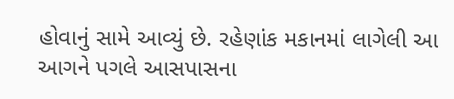હોવાનું સામે આવ્યું છે. રહેણાંક મકાનમાં લાગેલી આ આગને પગલે આસપાસના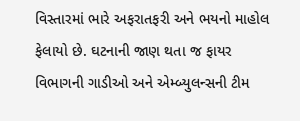વિસ્તારમાં ભારે અફરાતફરી અને ભયનો માહોલ ફેલાયો છે. ઘટનાની જાણ થતા જ ફાયર વિભાગની ગાડીઓ અને એમ્બ્યુલન્સની ટીમ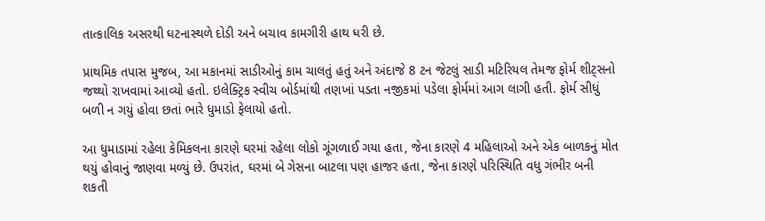તાત્કાલિક અસરથી ઘટનાસ્થળે દોડી અને બચાવ કામગીરી હાથ ધરી છે.

પ્રાથમિક તપાસ મુજબ, આ મકાનમાં સાડીઓનું કામ ચાલતું હતું અને અંદાજે 8 ટન જેટલું સાડી મટિરિયલ તેમજ ફોર્મ શીટ્સનો જથ્થો રાખવામાં આવ્યો હતો. ઇલેક્ટ્રિક સ્વીચ બોર્ડમાંથી તણખાં પડતા નજીકમાં પડેલા ફોર્મમાં આગ લાગી હતી. ફોર્મ સીધું બળી ન ગયું હોવા છતાં ભારે ધુમાડો ફેલાયો હતો.

આ ધુમાડામાં રહેલા કેમિકલના કારણે ઘરમાં રહેલા લોકો ગૂંગળાઈ ગયા હતા, જેના કારણે 4 મહિલાઓ અને એક બાળકનું મોત થયું હોવાનું જાણવા મળ્યું છે. ઉપરાંત, ઘરમાં બે ગેસના બાટલા પણ હાજર હતા, જેના કારણે પરિસ્થિતિ વધુ ગંભીર બની શકતી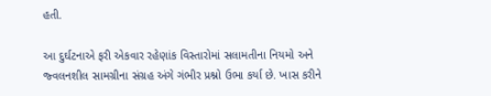હતી.

આ દુર્ઘટનાએ ફરી એકવાર રહેણાંક વિસ્તારોમાં સલામતીના નિયમો અને જ્વલનશીલ સામગ્રીના સંગ્રહ અંગે ગંભીર પ્રશ્નો ઉભા કર્યા છે. ખાસ કરીને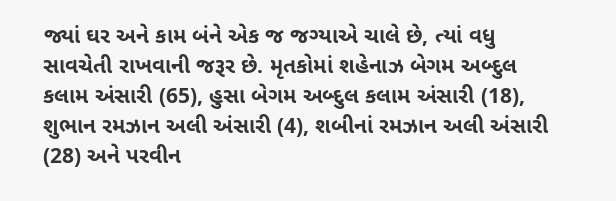જ્યાં ઘર અને કામ બંને એક જ જગ્યાએ ચાલે છે, ત્યાં વધુ સાવચેતી રાખવાની જરૂર છે. મૃતકોમાં શહેનાઝ બેગમ અબ્દુલ કલામ અંસારી (65), હુસા બેગમ અબ્દુલ કલામ અંસારી (18), શુભાન રમઝાન અલી અંસારી (4), શબીનાં રમઝાન અલી અંસારી (28) અને પરવીન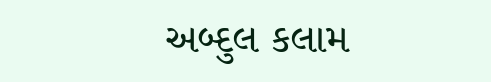અબ્દુલ કલામ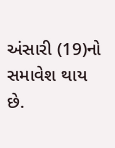અંસારી (19)નો સમાવેશ થાય છે.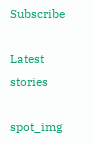Subscribe

Latest stories

spot_img